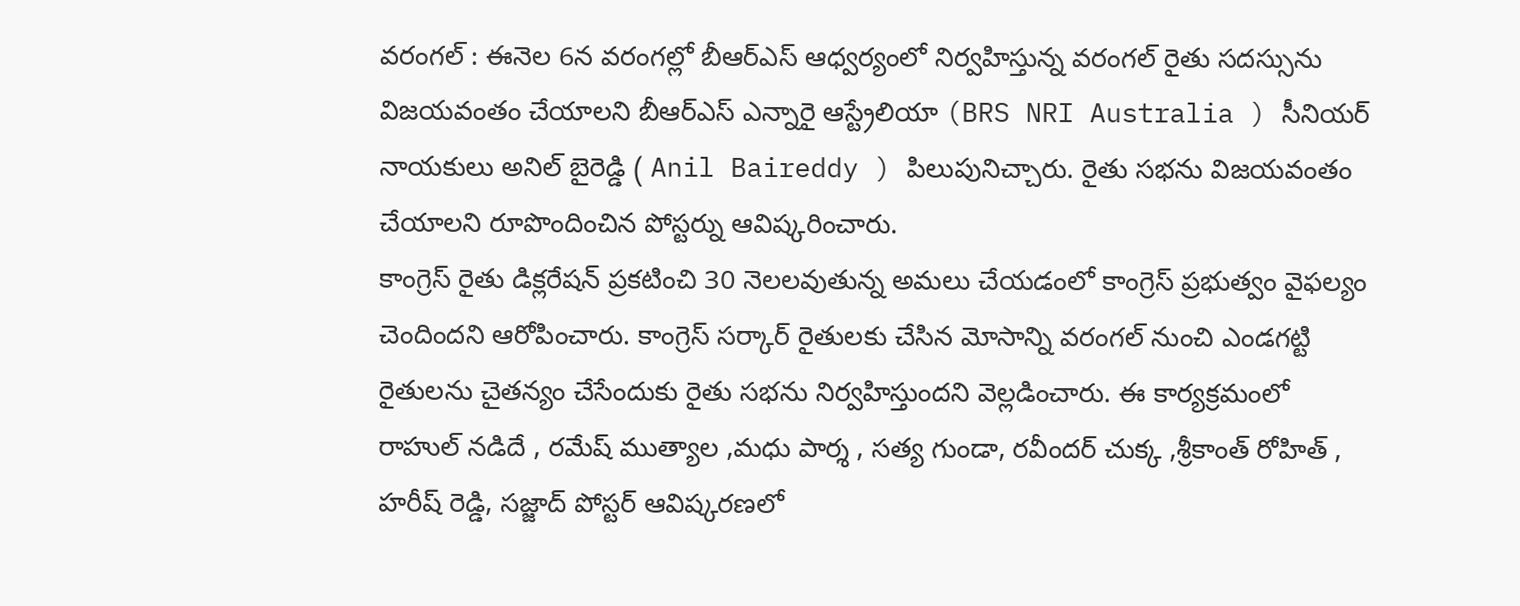వరంగల్ : ఈనెల 6న వరంగల్లో బీఆర్ఎస్ ఆధ్వర్యంలో నిర్వహిస్తున్న వరంగల్ రైతు సదస్సును విజయవంతం చేయాలని బీఆర్ఎస్ ఎన్నారై ఆస్ట్రేలియా (BRS NRI Australia ) సీనియర్ నాయకులు అనిల్ బైరెడ్డి ( Anil Baireddy ) పిలుపునిచ్చారు. రైతు సభను విజయవంతం చేయాలని రూపొందించిన పోస్టర్ను ఆవిష్కరించారు.
కాంగ్రెస్ రైతు డిక్లరేషన్ ప్రకటించి 30 నెలలవుతున్న అమలు చేయడంలో కాంగ్రెస్ ప్రభుత్వం వైఫల్యం చెందిందని ఆరోపించారు. కాంగ్రెస్ సర్కార్ రైతులకు చేసిన మోసాన్ని వరంగల్ నుంచి ఎండగట్టి రైతులను చైతన్యం చేసేందుకు రైతు సభను నిర్వహిస్తుందని వెల్లడించారు. ఈ కార్యక్రమంలో రాహుల్ నడిదే , రమేష్ ముత్యాల ,మధు పార్శ , సత్య గుండా, రవీందర్ చుక్క ,శ్రీకాంత్ రోహిత్ , హరీష్ రెడ్డి, సజ్జాద్ పోస్టర్ ఆవిష్కరణలో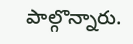పాల్గొన్నారు.